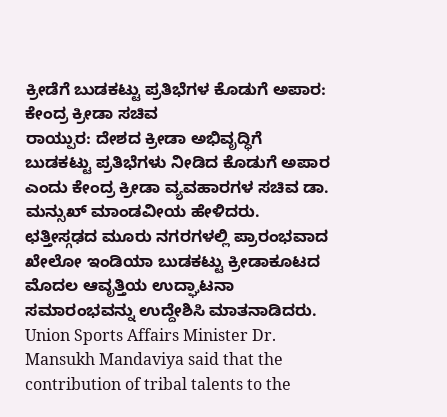ಕ್ರೀಡೆಗೆ ಬುಡಕಟ್ಟು ಪ್ರತಿಭೆಗಳ ಕೊಡುಗೆ ಅಪಾರ: ಕೇಂದ್ರ ಕ್ರೀಡಾ ಸಚಿವ
ರಾಯ್ಪುರ: ದೇಶದ ಕ್ರೀಡಾ ಅಭಿವೃದ್ಧಿಗೆ ಬುಡಕಟ್ಟು ಪ್ರತಿಭೆಗಳು ನೀಡಿದ ಕೊಡುಗೆ ಅಪಾರ ಎಂದು ಕೇಂದ್ರ ಕ್ರೀಡಾ ವ್ಯವಹಾರಗಳ ಸಚಿವ ಡಾ. ಮನ್ಸುಖ್ ಮಾಂಡವೀಯ ಹೇಳಿದರು. ಛತ್ತೀಸ್ಗಢದ ಮೂರು ನಗರಗಳಲ್ಲಿ ಪ್ರಾರಂಭವಾದ ಖೇಲೋ ಇಂಡಿಯಾ ಬುಡಕಟ್ಟು ಕ್ರೀಡಾಕೂಟದ ಮೊದಲ ಆವೃತ್ತಿಯ ಉದ್ಘಾಟನಾ ಸಮಾರಂಭವನ್ನು ಉದ್ದೇಶಿಸಿ ಮಾತನಾಡಿದರು. Union Sports Affairs Minister Dr. Mansukh Mandaviya said that the contribution of tribal talents to the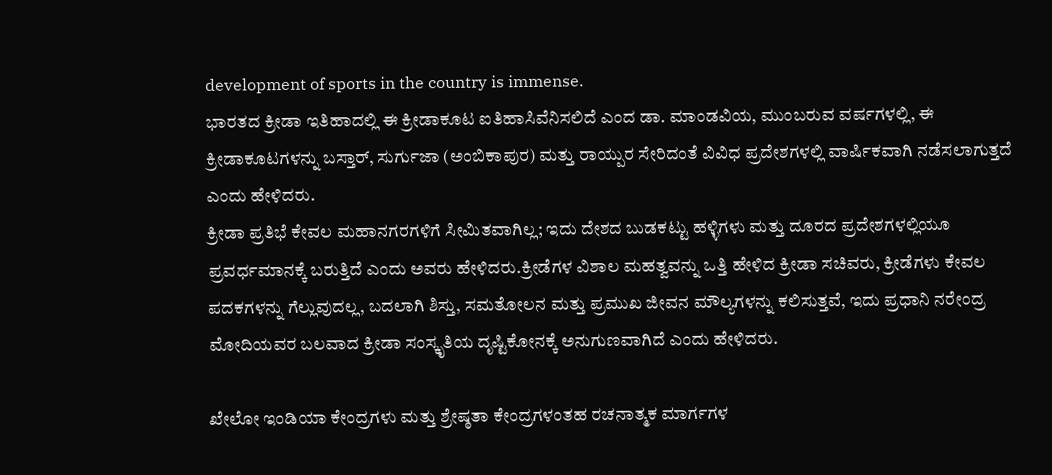development of sports in the country is immense.
ಭಾರತದ ಕ್ರೀಡಾ ಇತಿಹಾದಲ್ಲಿ ಈ ಕ್ರೀಡಾಕೂಟ ಐತಿಹಾಸಿವೆನಿಸಲಿದೆ ಎಂದ ಡಾ. ಮಾಂಡವಿಯ, ಮುಂಬರುವ ವರ್ಷಗಳಲ್ಲಿ, ಈ ಕ್ರೀಡಾಕೂಟಗಳನ್ನು ಬಸ್ತಾರ್, ಸುರ್ಗುಜಾ (ಅಂಬಿಕಾಪುರ) ಮತ್ತು ರಾಯ್ಪುರ ಸೇರಿದಂತೆ ವಿವಿಧ ಪ್ರದೇಶಗಳಲ್ಲಿ ವಾರ್ಷಿಕವಾಗಿ ನಡೆಸಲಾಗುತ್ತದೆ ಎಂದು ಹೇಳಿದರು.
ಕ್ರೀಡಾ ಪ್ರತಿಭೆ ಕೇವಲ ಮಹಾನಗರಗಳಿಗೆ ಸೀಮಿತವಾಗಿಲ್ಲ; ಇದು ದೇಶದ ಬುಡಕಟ್ಟು ಹಳ್ಳಿಗಳು ಮತ್ತು ದೂರದ ಪ್ರದೇಶಗಳಲ್ಲಿಯೂ ಪ್ರವರ್ಧಮಾನಕ್ಕೆ ಬರುತ್ತಿದೆ ಎಂದು ಅವರು ಹೇಳಿದರು.ಕ್ರೀಡೆಗಳ ವಿಶಾಲ ಮಹತ್ವವನ್ನು ಒತ್ತಿ ಹೇಳಿದ ಕ್ರೀಡಾ ಸಚಿವರು, ಕ್ರೀಡೆಗಳು ಕೇವಲ ಪದಕಗಳನ್ನು ಗೆಲ್ಲುವುದಲ್ಲ, ಬದಲಾಗಿ ಶಿಸ್ತು, ಸಮತೋಲನ ಮತ್ತು ಪ್ರಮುಖ ಜೀವನ ಮೌಲ್ಯಗಳನ್ನು ಕಲಿಸುತ್ತವೆ, ಇದು ಪ್ರಧಾನಿ ನರೇಂದ್ರ ಮೋದಿಯವರ ಬಲವಾದ ಕ್ರೀಡಾ ಸಂಸ್ಕೃತಿಯ ದೃಷ್ಟಿಕೋನಕ್ಕೆ ಅನುಗುಣವಾಗಿದೆ ಎಂದು ಹೇಳಿದರು.

ಖೇಲೋ ಇಂಡಿಯಾ ಕೇಂದ್ರಗಳು ಮತ್ತು ಶ್ರೇಷ್ಠತಾ ಕೇಂದ್ರಗಳಂತಹ ರಚನಾತ್ಮಕ ಮಾರ್ಗಗಳ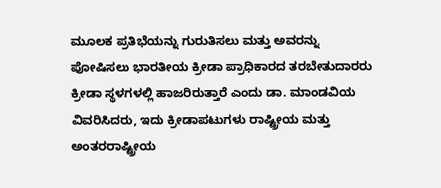ಮೂಲಕ ಪ್ರತಿಭೆಯನ್ನು ಗುರುತಿಸಲು ಮತ್ತು ಅವರನ್ನು ಪೋಷಿಸಲು ಭಾರತೀಯ ಕ್ರೀಡಾ ಪ್ರಾಧಿಕಾರದ ತರಬೇತುದಾರರು ಕ್ರೀಡಾ ಸ್ಥಳಗಳಲ್ಲಿ ಹಾಜರಿರುತ್ತಾರೆ ಎಂದು ಡಾ. ಮಾಂಡವಿಯ ವಿವರಿಸಿದರು, ಇದು ಕ್ರೀಡಾಪಟುಗಳು ರಾಷ್ಟ್ರೀಯ ಮತ್ತು ಅಂತರರಾಷ್ಟ್ರೀಯ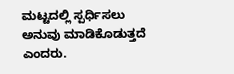ಮಟ್ಟದಲ್ಲಿ ಸ್ಪರ್ಧಿಸಲು ಅನುವು ಮಾಡಿಕೊಡುತ್ತದೆ ಎಂದರು.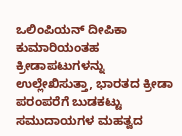ಒಲಿಂಪಿಯನ್ ದೀಪಿಕಾ ಕುಮಾರಿಯಂತಹ ಕ್ರೀಡಾಪಟುಗಳನ್ನು ಉಲ್ಲೇಖಿಸುತ್ತಾ, ಭಾರತದ ಕ್ರೀಡಾ ಪರಂಪರೆಗೆ ಬುಡಕಟ್ಟು ಸಮುದಾಯಗಳ ಮಹತ್ವದ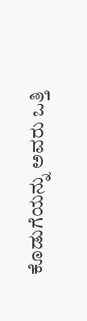ಕೊಡುಗೆಯನ್ನು ಅವರು ಒತ್ತಿ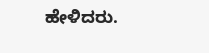ಹೇಳಿದರು.